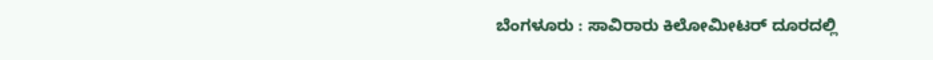ಬೆಂಗಳೂರು : ಸಾವಿರಾರು ಕಿಲೋಮೀಟರ್ ದೂರದಲ್ಲಿ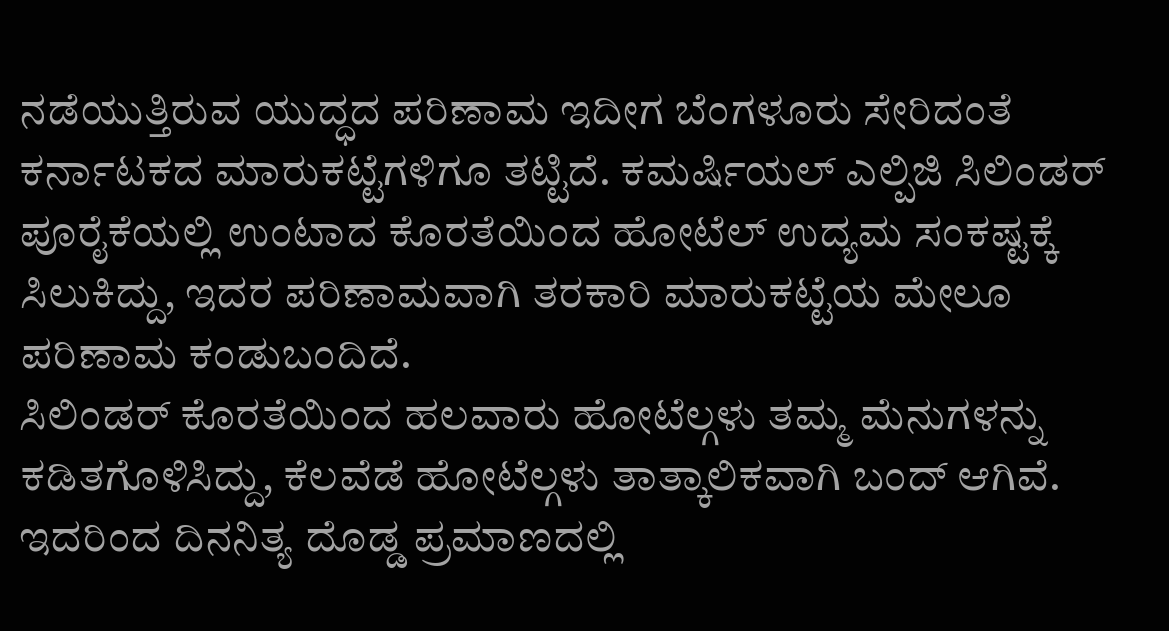ನಡೆಯುತ್ತಿರುವ ಯುದ್ಧದ ಪರಿಣಾಮ ಇದೀಗ ಬೆಂಗಳೂರು ಸೇರಿದಂತೆ ಕರ್ನಾಟಕದ ಮಾರುಕಟ್ಟೆಗಳಿಗೂ ತಟ್ಟಿದೆ. ಕಮರ್ಷಿಯಲ್ ಎಲ್ಪಿಜಿ ಸಿಲಿಂಡರ್ ಪೂರೈಕೆಯಲ್ಲಿ ಉಂಟಾದ ಕೊರತೆಯಿಂದ ಹೋಟೆಲ್ ಉದ್ಯಮ ಸಂಕಷ್ಟಕ್ಕೆ ಸಿಲುಕಿದ್ದು, ಇದರ ಪರಿಣಾಮವಾಗಿ ತರಕಾರಿ ಮಾರುಕಟ್ಟೆಯ ಮೇಲೂ ಪರಿಣಾಮ ಕಂಡುಬಂದಿದೆ.
ಸಿಲಿಂಡರ್ ಕೊರತೆಯಿಂದ ಹಲವಾರು ಹೋಟೆಲ್ಗಳು ತಮ್ಮ ಮೆನುಗಳನ್ನು ಕಡಿತಗೊಳಿಸಿದ್ದು, ಕೆಲವೆಡೆ ಹೋಟೆಲ್ಗಳು ತಾತ್ಕಾಲಿಕವಾಗಿ ಬಂದ್ ಆಗಿವೆ. ಇದರಿಂದ ದಿನನಿತ್ಯ ದೊಡ್ಡ ಪ್ರಮಾಣದಲ್ಲಿ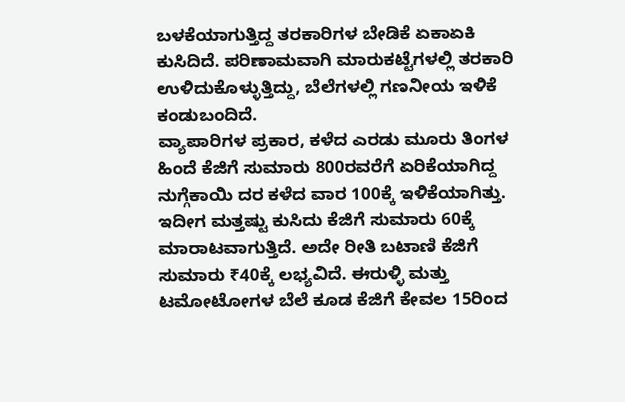ಬಳಕೆಯಾಗುತ್ತಿದ್ದ ತರಕಾರಿಗಳ ಬೇಡಿಕೆ ಏಕಾಏಕಿ ಕುಸಿದಿದೆ. ಪರಿಣಾಮವಾಗಿ ಮಾರುಕಟ್ಟೆಗಳಲ್ಲಿ ತರಕಾರಿ ಉಳಿದುಕೊಳ್ಳುತ್ತಿದ್ದು, ಬೆಲೆಗಳಲ್ಲಿ ಗಣನೀಯ ಇಳಿಕೆ ಕಂಡುಬಂದಿದೆ.
ವ್ಯಾಪಾರಿಗಳ ಪ್ರಕಾರ, ಕಳೆದ ಎರಡು ಮೂರು ತಿಂಗಳ ಹಿಂದೆ ಕೆಜಿಗೆ ಸುಮಾರು 800ರವರೆಗೆ ಏರಿಕೆಯಾಗಿದ್ದ ನುಗ್ಗೆಕಾಯಿ ದರ ಕಳೆದ ವಾರ 100ಕ್ಕೆ ಇಳಿಕೆಯಾಗಿತ್ತು. ಇದೀಗ ಮತ್ತಷ್ಟು ಕುಸಿದು ಕೆಜಿಗೆ ಸುಮಾರು 60ಕ್ಕೆ ಮಾರಾಟವಾಗುತ್ತಿದೆ. ಅದೇ ರೀತಿ ಬಟಾಣಿ ಕೆಜಿಗೆ ಸುಮಾರು ₹40ಕ್ಕೆ ಲಭ್ಯವಿದೆ. ಈರುಳ್ಳಿ ಮತ್ತು ಟಮೋಟೋಗಳ ಬೆಲೆ ಕೂಡ ಕೆಜಿಗೆ ಕೇವಲ 15ರಿಂದ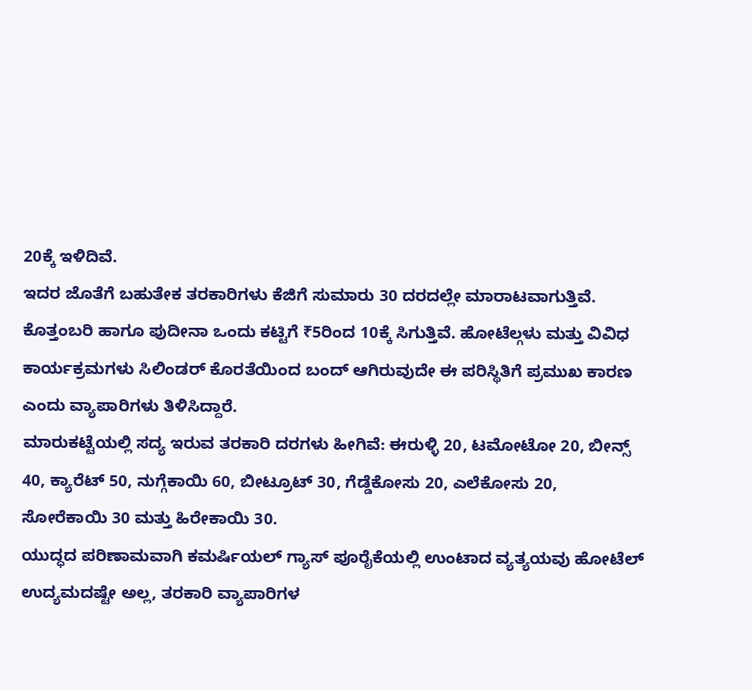20ಕ್ಕೆ ಇಳಿದಿವೆ.
ಇದರ ಜೊತೆಗೆ ಬಹುತೇಕ ತರಕಾರಿಗಳು ಕೆಜಿಗೆ ಸುಮಾರು 30 ದರದಲ್ಲೇ ಮಾರಾಟವಾಗುತ್ತಿವೆ. ಕೊತ್ತಂಬರಿ ಹಾಗೂ ಪುದೀನಾ ಒಂದು ಕಟ್ಟಿಗೆ ₹5ರಿಂದ 10ಕ್ಕೆ ಸಿಗುತ್ತಿವೆ. ಹೋಟೆಲ್ಗಳು ಮತ್ತು ವಿವಿಧ ಕಾರ್ಯಕ್ರಮಗಳು ಸಿಲಿಂಡರ್ ಕೊರತೆಯಿಂದ ಬಂದ್ ಆಗಿರುವುದೇ ಈ ಪರಿಸ್ಥಿತಿಗೆ ಪ್ರಮುಖ ಕಾರಣ ಎಂದು ವ್ಯಾಪಾರಿಗಳು ತಿಳಿಸಿದ್ದಾರೆ.
ಮಾರುಕಟ್ಟೆಯಲ್ಲಿ ಸದ್ಯ ಇರುವ ತರಕಾರಿ ದರಗಳು ಹೀಗಿವೆ: ಈರುಳ್ಳಿ 20, ಟಮೋಟೋ 20, ಬೀನ್ಸ್ 40, ಕ್ಯಾರೆಟ್ 50, ನುಗ್ಗೆಕಾಯಿ 60, ಬೀಟ್ರೂಟ್ 30, ಗೆಡ್ಡೆಕೋಸು 20, ಎಲೆಕೋಸು 20, ಸೋರೆಕಾಯಿ 30 ಮತ್ತು ಹಿರೇಕಾಯಿ 30.
ಯುದ್ಧದ ಪರಿಣಾಮವಾಗಿ ಕಮರ್ಷಿಯಲ್ ಗ್ಯಾಸ್ ಪೂರೈಕೆಯಲ್ಲಿ ಉಂಟಾದ ವ್ಯತ್ಯಯವು ಹೋಟೆಲ್ ಉದ್ಯಮದಷ್ಟೇ ಅಲ್ಲ, ತರಕಾರಿ ವ್ಯಾಪಾರಿಗಳ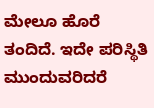ಮೇಲೂ ಹೊರೆ ತಂದಿದೆ. ಇದೇ ಪರಿಸ್ಥಿತಿ ಮುಂದುವರಿದರೆ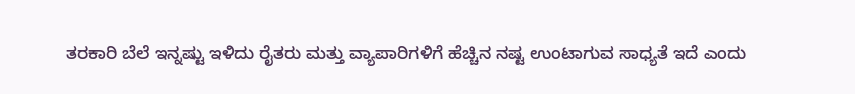ತರಕಾರಿ ಬೆಲೆ ಇನ್ನಷ್ಟು ಇಳಿದು ರೈತರು ಮತ್ತು ವ್ಯಾಪಾರಿಗಳಿಗೆ ಹೆಚ್ಚಿನ ನಷ್ಟ ಉಂಟಾಗುವ ಸಾಧ್ಯತೆ ಇದೆ ಎಂದು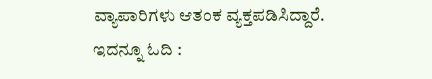ವ್ಯಾಪಾರಿಗಳು ಆತಂಕ ವ್ಯಕ್ತಪಡಿಸಿದ್ದಾರೆ.
ಇದನ್ನೂ ಓದಿ :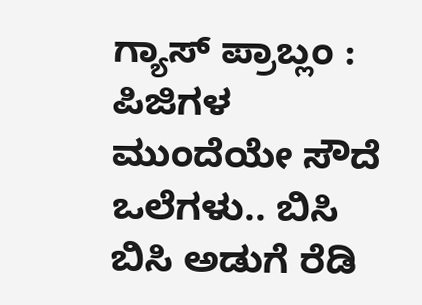ಗ್ಯಾಸ್ ಪ್ರಾಬ್ಲಂ : ಪಿಜಿಗಳ ಮುಂದೆಯೇ ಸೌದೆ ಒಲೆಗಳು.. ಬಿಸಿ ಬಿಸಿ ಅಡುಗೆ ರೆಡಿ